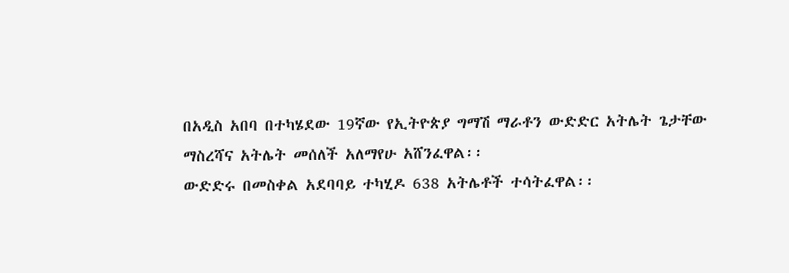በአዲስ አበባ በተካሄደው 19ኛው የኢትዮጵያ ግማሽ ማራቶን ውድድር አትሌት ጌታቸው ማስረሻና አትሌት መሰለች አለማየሁ አሸንፈዋል፡፡
ውድድሩ በመስቀል አደባባይ ተካሂዶ 638 አትሌቶች ተሳትፈዋል፡፡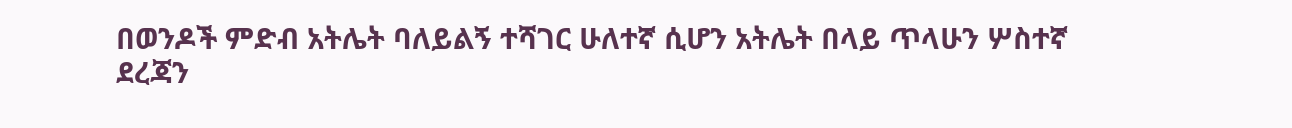በወንዶች ምድብ አትሌት ባለይልኝ ተሻገር ሁለተኛ ሲሆን አትሌት በላይ ጥላሁን ሦስተኛ ደረጃን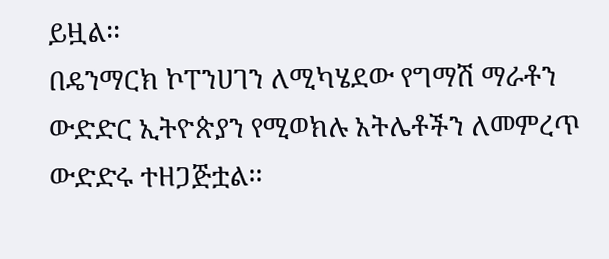ይዟል፡፡
በዴንማርክ ኮፐንሀገን ለሚካሄደው የግማሽ ማራቶን ውድድር ኢትዮጵያን የሚወክሉ አትሌቶችን ለመምረጥ ውድድሩ ተዘጋጅቷል፡፡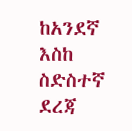ከአንደኛ እስከ ስድስተኛ ደረጃ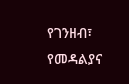የገንዘብ፣ የመዳልያና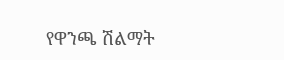የዋንጫ ሽልማት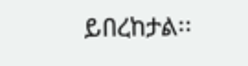ይበረከታል፡፡